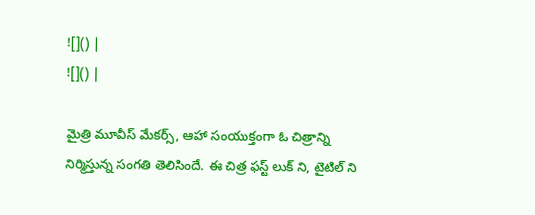![]() |
![]() |

మైత్రి మూవీస్ మేకర్స్, ఆహా సంయుక్తంగా ఓ చిత్రాన్ని నిర్మిస్తున్న సంగతి తెలిసిందే. ఈ చిత్ర ఫస్ట్ లుక్ ని, టైటిల్ ని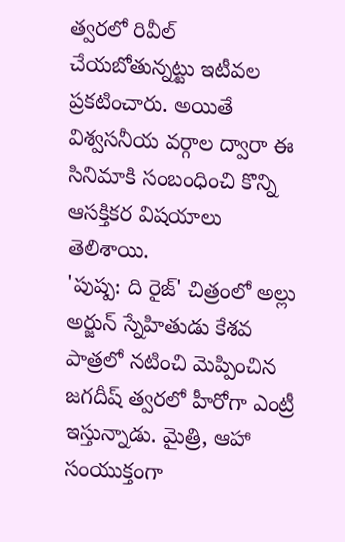త్వరలో రివీల్ చేయబోతున్నట్టు ఇటీవల ప్రకటించారు. అయితే విశ్వసనీయ వర్గాల ద్వారా ఈ సినిమాకి సంబంధించి కొన్ని ఆసక్తికర విషయాలు తెలిశాయి.
'పుష్ప: ది రైజ్' చిత్రంలో అల్లు అర్జున్ స్నేహితుడు కేశవ పాత్రలో నటించి మెప్పించిన జగదీష్ త్వరలో హీరోగా ఎంట్రీ ఇస్తున్నాడు. మైత్రి, ఆహా సంయుక్తంగా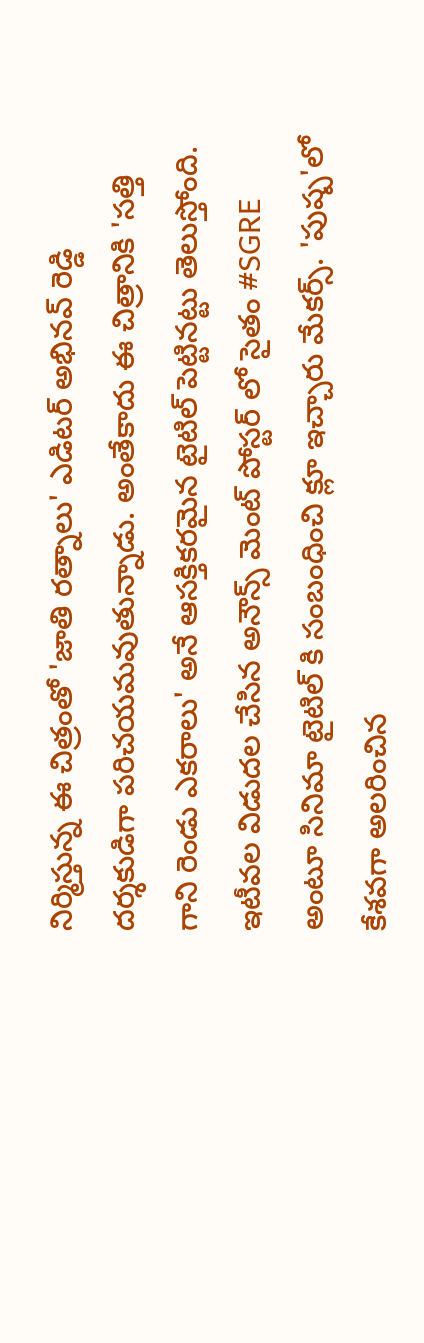నిర్మిస్తున్న ఈ చిత్రంతో 'జాతి రత్నాలు' ఎడిటర్ అభినవ్ రెడ్డి దర్శకుడిగా పరిచయమవుతున్నాడు. అంతేకాదు ఈ చిత్రానికి 'సత్తి గాని రెండు ఎకరాలు' అనే ఆసక్తికరమైన టైటిల్ పెట్టినట్టు తెలుస్తోంది. ఇటీవల విడుదల చేసిన అనౌన్స్ మెంట్ పోస్టర్ లో సైతం #SGRE అంటూ సినిమా టైటిల్ కి సంబంధించి క్లూ ఇచ్చారు మేకర్స్. 'పుష్ప'లో కేశవగా అలరించిన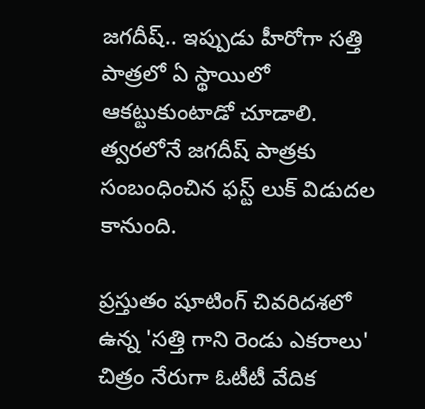జగదీష్.. ఇప్పుడు హీరోగా సత్తి పాత్రలో ఏ స్థాయిలో ఆకట్టుకుంటాడో చూడాలి. త్వరలోనే జగదీష్ పాత్రకు సంబంధించిన ఫస్ట్ లుక్ విడుదల కానుంది.

ప్రస్తుతం షూటింగ్ చివరిదశలో ఉన్న 'సత్తి గాని రెండు ఎకరాలు' చిత్రం నేరుగా ఓటీటీ వేదిక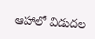ఆహాలో విడుదల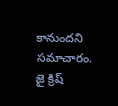కానుందని సమాచారం. జై క్రిష్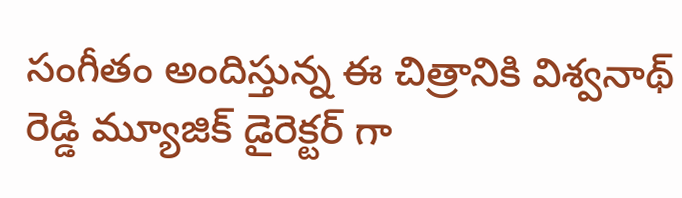సంగీతం అందిస్తున్న ఈ చిత్రానికి విశ్వనాథ్ రెడ్డి మ్యూజిక్ డైరెక్టర్ గా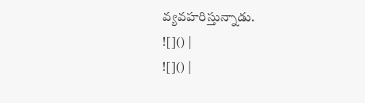వ్యవహరిస్తున్నాడు.
![]() |
![]() |